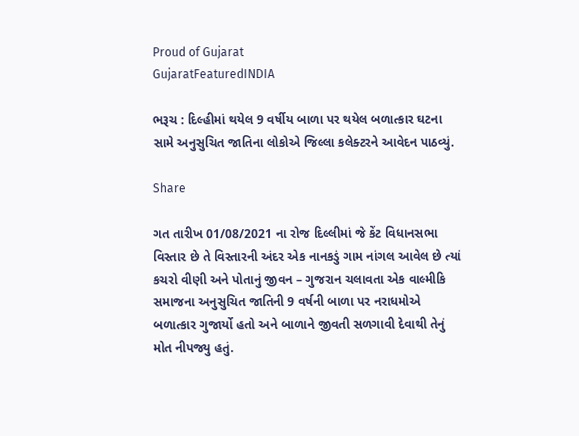Proud of Gujarat
GujaratFeaturedINDIA

ભરૂચ : દિલ્હીમાં થયેલ 9 વર્ષીય બાળા પર થયેલ બળાત્કાર ઘટના સામે અનુસુચિત જાતિના લોકોએ જિલ્લા કલેક્ટરને આવેદન પાઠવ્યું.

Share

ગત તારીખ 01/08/2021 ના રોજ દિલ્લીમાં જે કેંટ વિધાનસભા વિસ્તાર છે તે વિસ્તારની અંદર એક નાનકડું ગામ નાંગલ આવેલ છે ત્યાં કચરો વીણી અને પોતાનું જીવન – ગુજરાન ચલાવતા એક વાલ્મીકિ સમાજના અનુસુચિત જાતિની 9 વર્ષની બાળા પર નરાધમોએ બળાત્કાર ગુજાર્યો હતો અને બાળાને જીવતી સળગાવી દેવાથી તેનું મોત નીપજ્યુ હતું.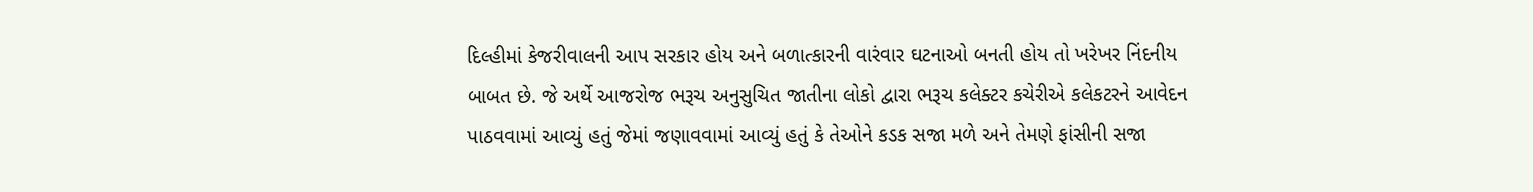દિલ્હીમાં કેજરીવાલની આપ સરકાર હોય અને બળાત્કારની વારંવાર ઘટનાઓ બનતી હોય તો ખરેખર નિંદનીય બાબત છે. જે અર્થે આજરોજ ભરૂચ અનુસુચિત જાતીના લોકો દ્વારા ભરૂચ કલેક્ટર કચેરીએ કલેકટરને આવેદન પાઠવવામાં આવ્યું હતું જેમાં જણાવવામાં આવ્યું હતું કે તેઓને કડક સજા મળે અને તેમણે ફાંસીની સજા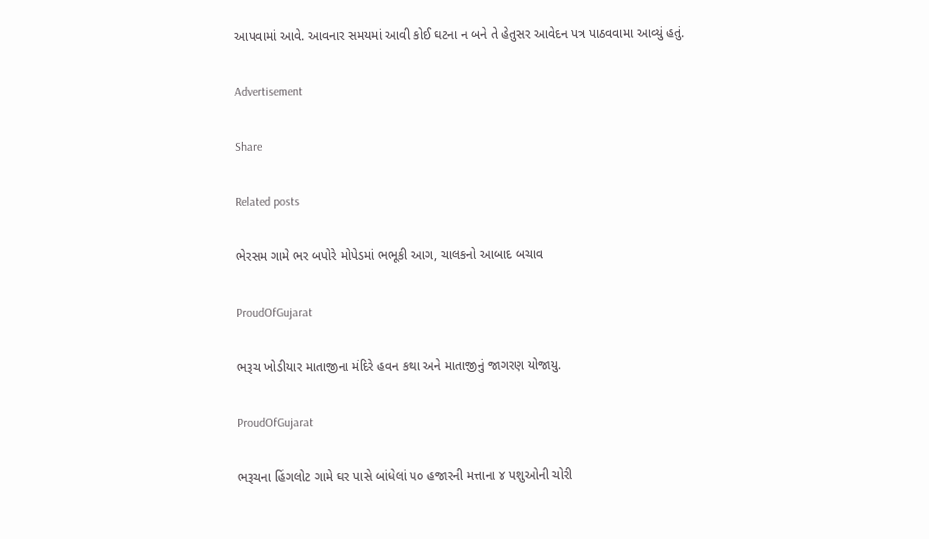આપવામાં આવે. આવનાર સમયમાં આવી કોઈ ઘટના ન બને તે હેતુસર આવેદન પત્ર પાઠવવામા આવ્યું હતું.

Advertisement

Share

Related posts

ભેરસમ ગામે ભર બપોરે મોપેડમાં ભભૂકી આગ, ચાલકનો આબાદ બચાવ

ProudOfGujarat

ભરૂચ ખોડીયાર માતાજીના મંદિરે હવન કથા અને માતાજીનું જાગરણ યોજાયુ.

ProudOfGujarat

ભરૂચના હિંગલોટ ગામે ઘર પાસે બાંધેલાં ૫૦ હજારની મત્તાના ૪ પશુઓની ચોરી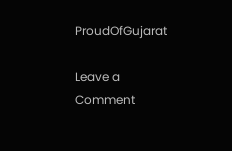ProudOfGujarat

Leave a Comment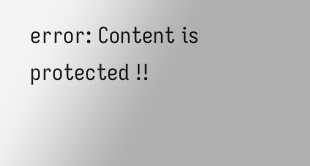error: Content is protected !!